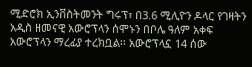ሚድሮክ ኢንቨስትመንት ግሩፕ፣ በ3.6 ሚሊዮን ዶላር የገዛትን አዲስ ዘመናዊ አውሮፕላን ሰሞኑን በቦሌ ዓለም አቀፍ አውሮፕላን ማረፊያ ተረክቧል፡፡ አውሮፕላኗ 14 ሰው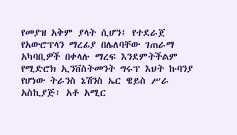የመያዝ አቅም ያላት ሲሆን፤ የተደራጀ የአውሮፕላን ማረፊያ በሌለባቸው ገጠራማ አካባቢዎች በቀላሉ ማረፍ እንደምትችልም የሚድሮክ ኢንቨስትመንት ግሩፕ እህት ኩባንያ የሆነው ትራንስ ኔሽንስ ኤር ዌይስ ሥራ አስኪያጅ፣ አቶ አሚር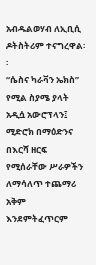አብዱልወሃብ ለኢቢሲ ዶትስትሪም ተናግረዋል፡፡
“ሴስና ካራቫን ኤክስ” የሚል ስያሜ ያላት አዲሷ አውሮፕላን፤ ሚድሮክ በማዕድንና በእርሻ ዘርፍ የሚሰራቸው ሥራዎችን ለማሳለጥ ተጨማሪ አቅም እንደምትፈጥርም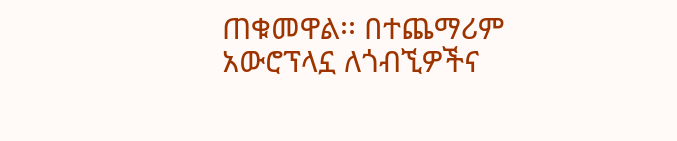ጠቁመዋል፡፡ በተጨማሪም አውሮፕላኗ ለጎብኚዎችና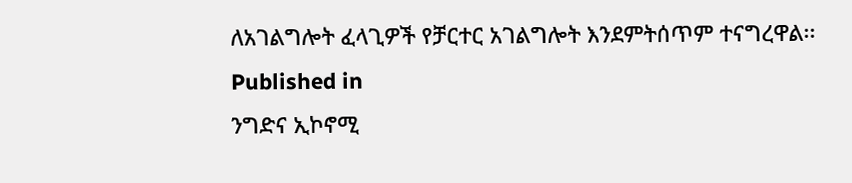ለአገልግሎት ፈላጊዎች የቻርተር አገልግሎት እንደምትሰጥም ተናግረዋል፡፡
Published in
ንግድና ኢኮኖሚ